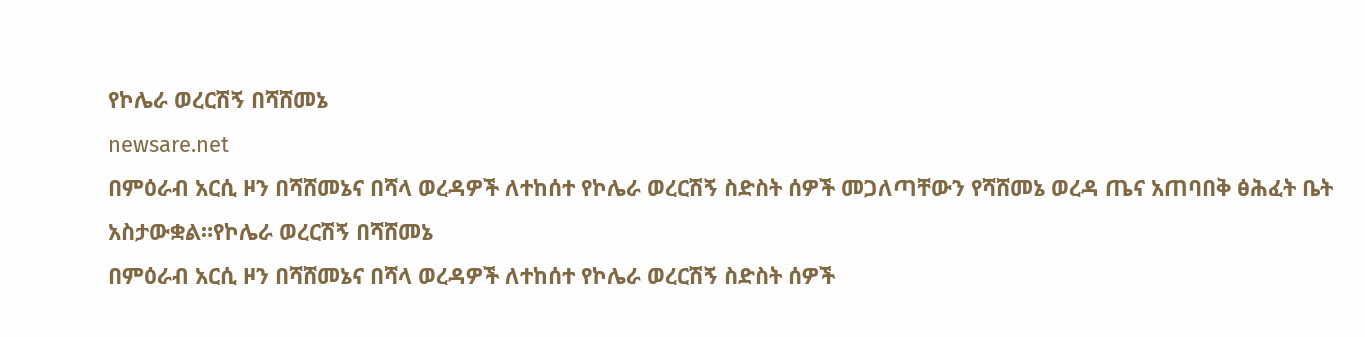የኮሌራ ወረርሽኝ በሻሸመኔ
newsare.net
በምዕራብ አርሲ ዞን በሻሸመኔና በሻላ ወረዳዎች ለተከሰተ የኮሌራ ወረርሽኝ ስድስት ሰዎች መጋለጣቸውን የሻሸመኔ ወረዳ ጤና አጠባበቅ ፅሕፈት ቤት አስታውቋል።የኮሌራ ወረርሽኝ በሻሸመኔ
በምዕራብ አርሲ ዞን በሻሸመኔና በሻላ ወረዳዎች ለተከሰተ የኮሌራ ወረርሽኝ ስድስት ሰዎች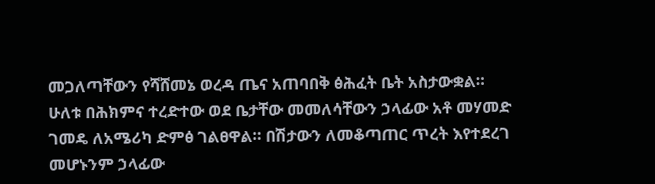መጋለጣቸውን የሻሸመኔ ወረዳ ጤና አጠባበቅ ፅሕፈት ቤት አስታውቋል። ሁለቱ በሕክምና ተረድተው ወደ ቤታቸው መመለሳቸውን ኃላፊው አቶ መሃመድ ገመዴ ለአሜሪካ ድምፅ ገልፀዋል። በሽታውን ለመቆጣጠር ጥረት እየተደረገ መሆኑንም ኃላፊው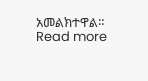አመልክተዋል። Read more